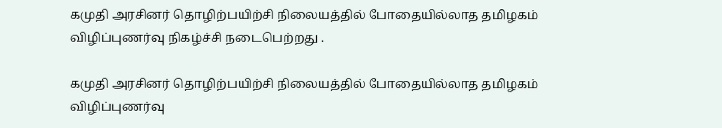கமுதி அரசினர் தொழிற்பயிற்சி நிலையத்தில் போதையில்லாத தமிழகம் விழிப்புணர்வு நிகழ்ச்சி நடைபெற்றது .

கமுதி அரசினர் தொழிற்பயிற்சி நிலையத்தில் போதையில்லாத தமிழகம் விழிப்புணர்வு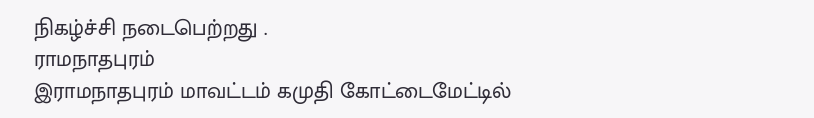நிகழ்ச்சி நடைபெற்றது .
ராமநாதபுரம்
இராமநாதபுரம் மாவட்டம் கமுதி கோட்டைமேட்டில்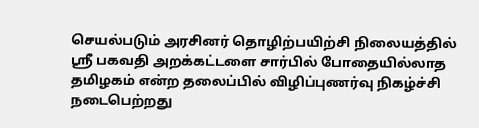செயல்படும் அரசினர் தொழிற்பயிற்சி நிலையத்தில் ஸ்ரீ பகவதி அறக்கட்டளை சார்பில் போதையில்லாத தமிழகம் என்ற தலைப்பில் விழிப்புணர்வு நிகழ்ச்சி நடைபெற்றது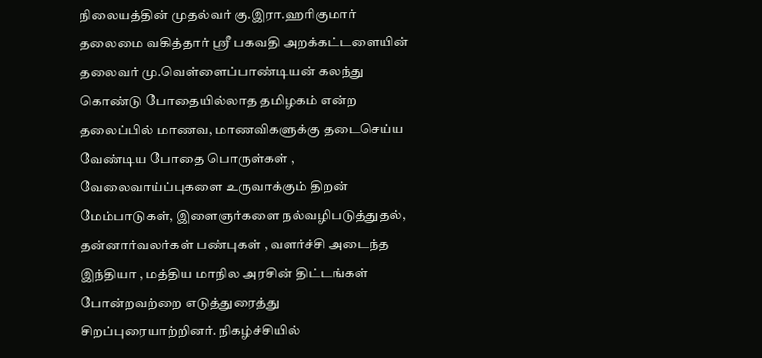நிலையத்தின் முதல்வர் கு.இரா.ஹரிகுமார் தலைமை வகித்தார் ஸ்ரீ பகவதி அறக்கட்டளையின் தலைவர் மு.வெள்ளைப்பாண்டியன் கலந்து கொண்டு போதையில்லாத தமிழகம் என்ற தலைப்பில் மாணவ, மாணவிகளுக்கு தடைசெய்ய வேண்டிய போதை பொருள்கள் , வேலைவாய்ப்புகளை உருவாக்கும் திறன் மேம்பாடுகள், இளைஞர்களை நல்வழிபடுத்துதல், தன்னார்வலர்கள் பண்புகள் , வளர்ச்சி அடைந்த இந்தியா , மத்திய மாநில அரசின் திட்டங்கள் போன்றவற்றை எடுத்துரைத்து சிறப்புரையாற்றினர். நிகழ்ச்சியில்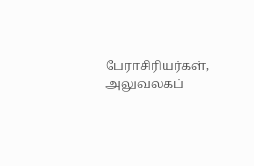பேராசிரியர்கள், அலுவலகப்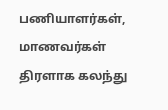பணியாளர்கள், மாணவர்கள் திரளாக கலந்து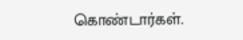கொண்டார்கள்.